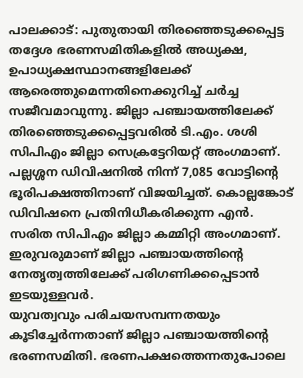പാലക്കാട്: പുതുതായി തിരഞ്ഞെടുക്കപ്പെട്ട തദ്ദേശ ഭരണസമിതികളിൽ അധ്യക്ഷ, ഉപാധ്യക്ഷസ്ഥാനങ്ങളിലേക്ക് ആരെത്തുമെന്നതിനെക്കുറിച്ച് ചർച്ച സജീവമാവുന്നു. ജില്ലാ പഞ്ചായത്തിലേക്ക് തിരഞ്ഞെടുക്കപ്പെട്ടവരിൽ ടി.എം. ശശി സിപിഎം ജില്ലാ സെക്രട്ടേറിയറ്റ് അംഗമാണ്. പല്ലശ്ശന ഡിവിഷനിൽ നിന്ന് 7,085 വോട്ടിന്റെ ഭൂരിപക്ഷത്തിനാണ് വിജയിച്ചത്. കൊല്ലങ്കോട് ഡിവിഷനെ പ്രതിനിധീകരിക്കുന്ന എൻ. സരിത സിപിഎം ജില്ലാ കമ്മിറ്റി അംഗമാണ്. ഇരുവരുമാണ് ജില്ലാ പഞ്ചായത്തിന്റെ നേതൃത്വത്തിലേക്ക് പരിഗണിക്കപ്പെടാൻ ഇടയുള്ളവർ.
യുവത്വവും പരിചയസമ്പന്നതയും കൂടിച്ചേർന്നതാണ് ജില്ലാ പഞ്ചായത്തിന്റെ ഭരണസമിതി. ഭരണപക്ഷത്തെന്നതുപോലെ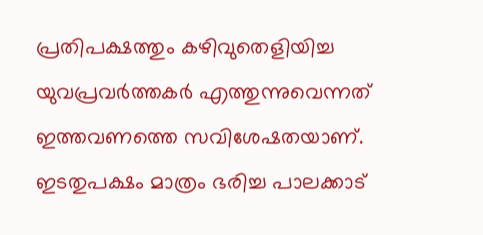പ്രതിപക്ഷത്തും കഴിവുതെളിയിച്ച യുവപ്രവർത്തകർ എത്തുന്നുവെന്നത് ഇത്തവണത്തെ സവിശേഷതയാണ്. ഇടതുപക്ഷം മാത്രം ഭരിച്ച പാലക്കാട്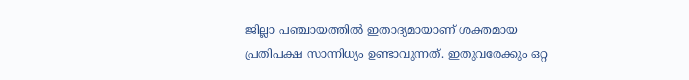ജില്ലാ പഞ്ചായത്തിൽ ഇതാദ്യമായാണ് ശക്തമായ പ്രതിപക്ഷ സാന്നിധ്യം ഉണ്ടാവുന്നത്. ഇതുവരേക്കും ഒറ്റ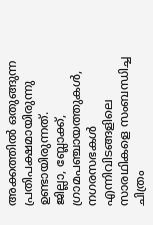അക്കത്തിൽ ഒതുങ്ങുന്ന പ്രതിപക്ഷമായിരുന്നു ഉണ്ടായിരുന്നത്.
ജില്ലാ, ബ്ലോക്ക്, ഗ്രാമപഞ്ചായത്തുകൾ, നഗരസഭകൾ എന്നിവിടങ്ങളിലെ സാരഥികളെ സംബന്ധിച്ച ചിത്രം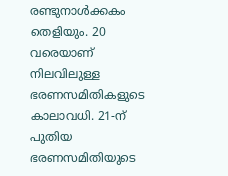രണ്ടുനാൾക്കകം തെളിയും. 20 വരെയാണ് നിലവിലുള്ള ഭരണസമിതികളുടെ കാലാവധി. 21-ന് പുതിയ ഭരണസമിതിയുടെ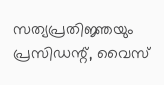സത്യപ്രതിജ്ഞയും പ്രസിഡന്റ്, വൈസ്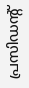പ്രസിഡന്റ്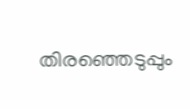തിരഞ്ഞെടുപ്പും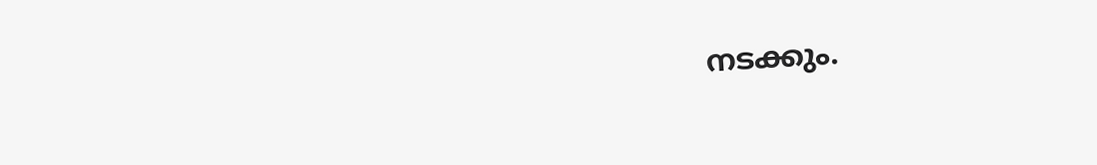നടക്കും.